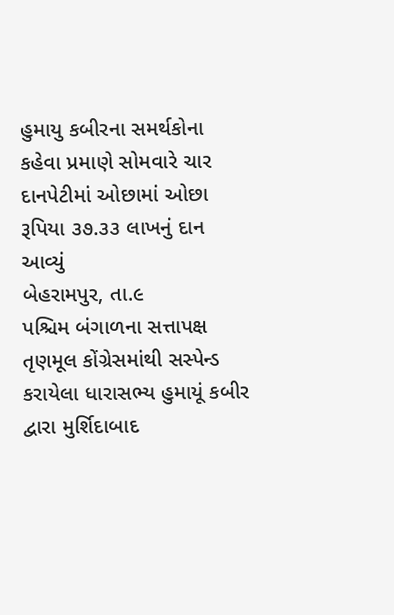હુમાયુ કબીરના સમર્થકોના કહેવા પ્રમાણે સોમવારે ચાર દાનપેટીમાં ઓછામાં ઓછા રૂપિયા ૩૭.૩૩ લાખનું દાન આવ્યું
બેહરામપુર, તા.૯
પશ્ચિમ બંગાળના સત્તાપક્ષ તૃણમૂલ કોંગ્રેસમાંથી સસ્પેન્ડ કરાયેલા ધારાસભ્ય હુમાયૂં કબીર દ્વારા મુર્શિદાબાદ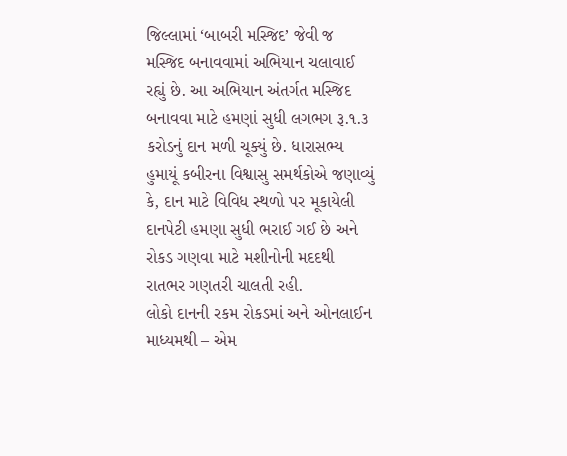જિલ્લામાં ‘બાબરી મસ્જિદ’ જેવી જ મસ્જિદ બનાવવામાં અભિયાન ચલાવાઈ રહ્યું છે. આ અભિયાન અંતર્ગત મસ્જિદ બનાવવા માટે હમણાં સુધી લગભગ રૂ.૧.૩ કરોડનું દાન મળી ચૂક્યું છે. ધારાસભ્ય હુમાયૂં કબીરના વિશ્વાસુ સમર્થકોએ જણાવ્યું કે, દાન માટે વિવિધ સ્થળો પર મૂકાયેલી દાનપેટી હમણા સુધી ભરાઈ ગઈ છે અને રોકડ ગણવા માટે મશીનોની મદદથી રાતભર ગણતરી ચાલતી રહી.
લોકો દાનની રકમ રોકડમાં અને ઓનલાઈન માધ્યમથી – એમ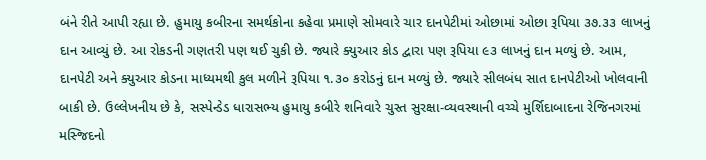બંને રીતે આપી રહ્યા છે. હુમાયુ કબીરના સમર્થકોના કહેવા પ્રમાણે સોમવારે ચાર દાનપેટીમાં ઓછામાં ઓછા રૂપિયા ૩૭.૩૩ લાખનું દાન આવ્યું છે. આ રોકડની ગણતરી પણ થઈ ચુકી છે. જ્યારે ક્યુઆર કોડ દ્વારા પણ રૂપિયા ૯૩ લાખનું દાન મળ્યું છે. આમ, દાનપેટી અને ક્યુઆર કોડના માધ્યમથી કુલ મળીને રૂપિયા ૧.૩૦ કરોડનું દાન મળ્યું છે. જ્યારે સીલબંધ સાત દાનપેટીઓ ખોલવાની બાકી છે. ઉલ્લેખનીય છે કે, સસ્પેન્ડેડ ધારાસભ્ય હુમાયુ કબીરે શનિવારે ચુસ્ત સુરક્ષા-વ્યવસ્થાની વચ્ચે મુર્શિદાબાદના રેજિનગરમાં મસ્જિદનો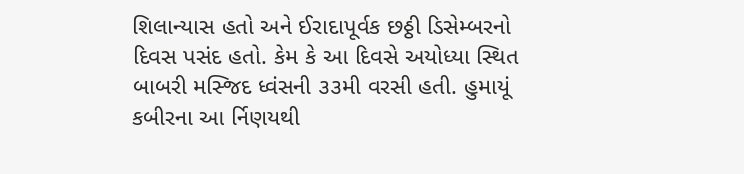શિલાન્યાસ હતો અને ઈરાદાપૂર્વક છઠ્ઠી ડિસેમ્બરનો દિવસ પસંદ હતો. કેમ કે આ દિવસે અયોધ્યા સ્થિત બાબરી મસ્જિદ ધ્વંસની ૩૩મી વરસી હતી. હુમાયૂં કબીરના આ ર્નિણયથી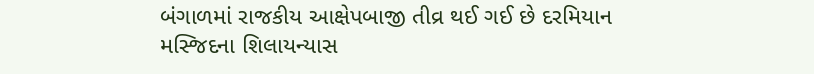બંગાળમાં રાજકીય આક્ષેપબાજી તીવ્ર થઈ ગઈ છે દરમિયાન મસ્જિદના શિલાયન્યાસ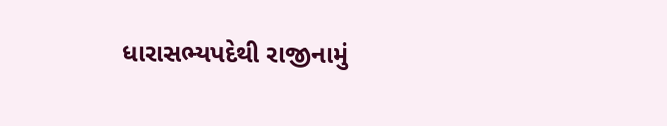ધારાસભ્યપદેથી રાજીનામું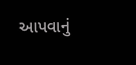આપવાનું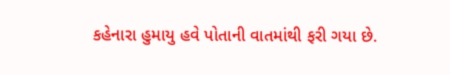કહેનારા હુમાયુ હવે પોતાની વાતમાંથી ફરી ગયા છે.